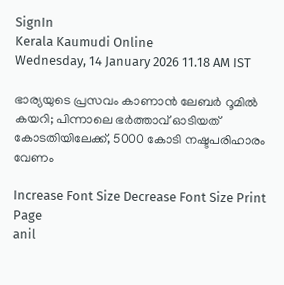SignIn
Kerala Kaumudi Online
Wednesday, 14 January 2026 11.18 AM IST

ഭാര്യയുടെ പ്രസവം കാണാൻ ലേബർ റൂമിൽ കയറി; പിന്നാലെ ഭർത്താവ് ഓടിയത് കോടതിയിലേക്ക്, 5000 കോടി നഷ്ടപരിഹാരം വേണം

Increase Font Size Decrease Font Size Print Page
anil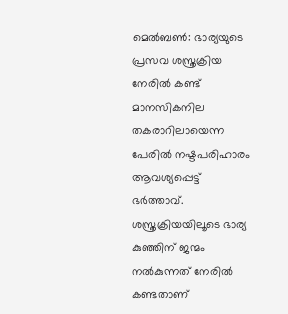മെൽബൺ: ഭാര്യയുടെ പ്രസവ ശസ്ത്രക്രിയ നേരിൽ കണ്ട് മാനസികനില തകരാറിലായെന്ന പേരിൽ നഷ്ടപരിഹാരം ആവശ്യപ്പെട്ട് ഭർത്താവ്. ശസ്ത്രക്രിയയിലൂടെ ഭാര്യ കുഞ്ഞിന് ജന്മം നൽകുന്നത് നേരിൽ കണ്ടതാണ്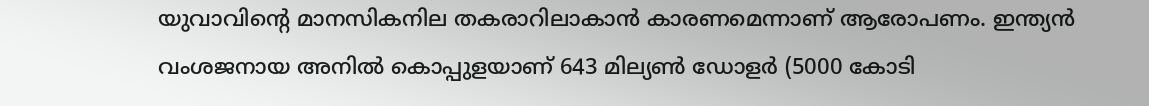യുവാവിന്റെ മാനസികനില തകരാറിലാകാൻ കാരണമെന്നാണ് ആരോപണം. ഇന്ത്യൻ വംശജനായ അനിൽ കൊപ്പുളയാണ് 643 മില്യൺ ഡോളർ (5000 കോടി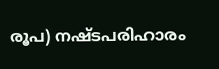രൂപ) നഷ്ടപരിഹാരം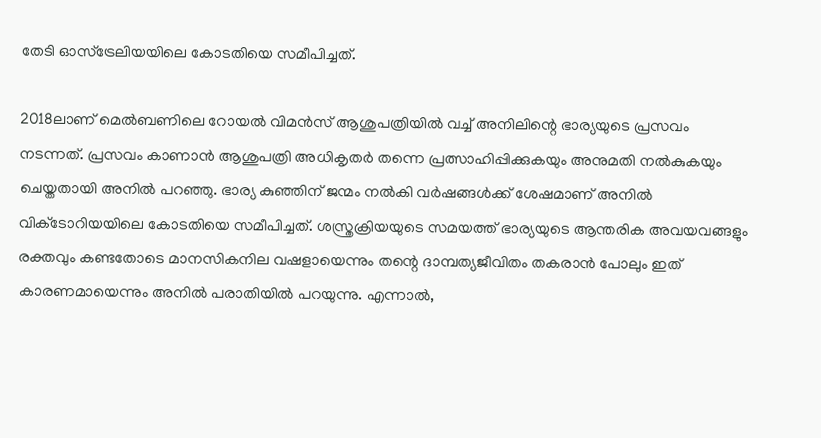തേടി ഓസ്‌ട്രേലിയയിലെ കോടതിയെ സമീപിച്ചത്.

2018ലാണ് മെൽബണിലെ റോയൽ വിമൻസ് ആശുപത്രിയിൽ വച്ച് അനിലിന്റെ ഭാര്യയുടെ പ്രസവം നടന്നത്. പ്രസവം കാണാൻ ആശുപത്രി അധികൃതർ തന്നെ പ്രത്സാഹിപ്പിക്കുകയും അനുമതി നൽകുകയും ചെയ്തതായി അനിൽ പറഞ്ഞു. ഭാര്യ കുഞ്ഞിന് ജന്മം നൽകി വർഷങ്ങൾക്ക് ശേഷമാണ് അനിൽ വിക്‌ടോറിയയിലെ കോടതിയെ സമീപിച്ചത്. ശസ്ത്രക്രിയയുടെ സമയത്ത് ഭാര്യയുടെ ആന്തരിക അവയവങ്ങളും രക്തവും കണ്ടതോടെ മാനസികനില വഷളായെന്നും തന്റെ ദാമ്പത്യജീവിതം തകരാൻ പോലും ഇത് കാരണമായെന്നും അനിൽ പരാതിയിൽ പറയുന്നു. എന്നാൽ,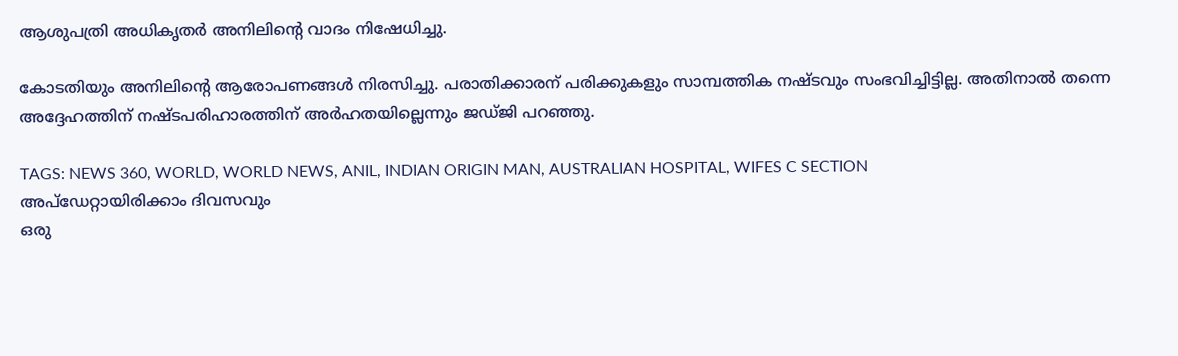ആശുപത്രി അധികൃതർ അനിലിന്റെ വാദം നിഷേധിച്ചു.

കോടതിയും അനിലിന്റെ ആരോപണങ്ങൾ നിരസിച്ചു. പരാതിക്കാരന് പരിക്കുകളും സാമ്പത്തിക നഷ്ടവും സംഭവിച്ചിട്ടില്ല. അതിനാൽ തന്നെ അദ്ദേഹത്തിന് നഷ്ടപരിഹാരത്തിന് അർഹതയില്ലെന്നും ജഡ്‌ജി പറഞ്ഞു.

TAGS: NEWS 360, WORLD, WORLD NEWS, ANIL, INDIAN ORIGIN MAN, AUSTRALIAN HOSPITAL, WIFES C SECTION
അപ്ഡേറ്റായിരിക്കാം ദിവസവും
ഒരു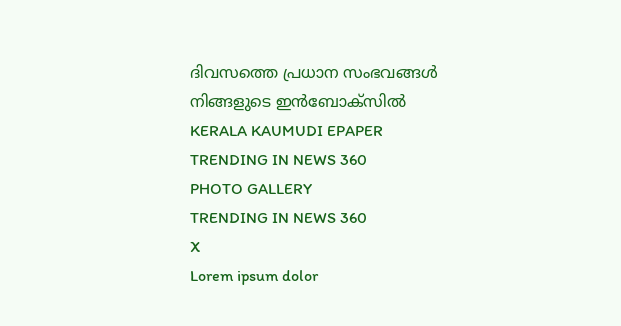ദിവസത്തെ പ്രധാന സംഭവങ്ങൾ നിങ്ങളുടെ ഇൻബോക്സിൽ
KERALA KAUMUDI EPAPER
TRENDING IN NEWS 360
PHOTO GALLERY
TRENDING IN NEWS 360
X
Lorem ipsum dolor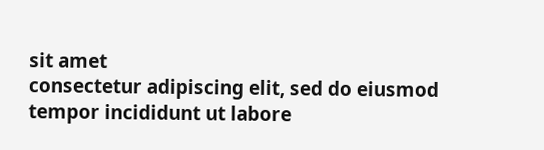sit amet
consectetur adipiscing elit, sed do eiusmod tempor incididunt ut labore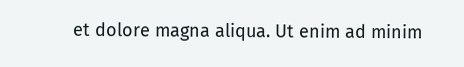et dolore magna aliqua. Ut enim ad minim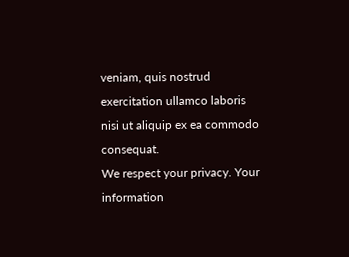veniam, quis nostrud exercitation ullamco laboris nisi ut aliquip ex ea commodo consequat.
We respect your privacy. Your information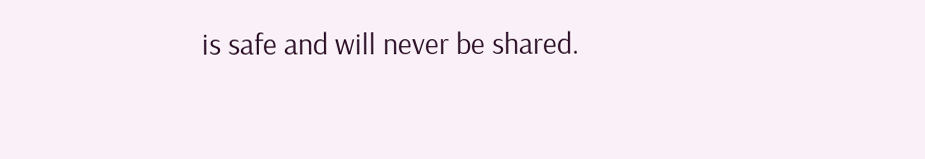is safe and will never be shared.